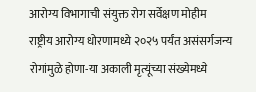आरोग्य विभागाची संयुक्त रोग सर्वेक्षण मोहीम
राष्ट्रीय आरोग्य धोरणामध्ये २०२५ पर्यंत असंसर्गजन्य रोगांमुळे होणा-या अकाली मृत्यूंच्या संख्येमध्ये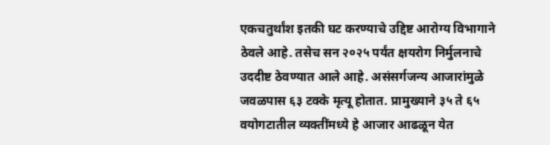एकचतुर्थांश इतकी घट करण्याचे उद्दिष्ट आरोग्य विभागाने ठेवले आहे. तसेच सन २०२५ पर्यंत क्षयरोग निर्मुलनाचे उददीष्ट ठेवण्यात आले आहे. असंसर्गजन्य आजारांमुळे जवळपास ६३ टक्के मृत्यू होतात. प्रामुख्याने ३५ ते ६५ वयोगटातील व्यक्तींमध्ये हे आजार आढळून येत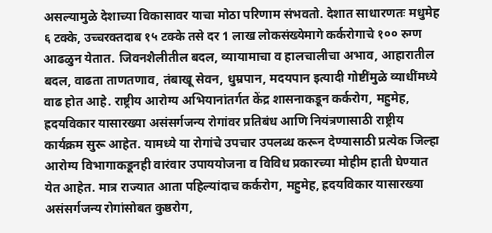असल्यामुळे देशाच्या विकासावर याचा मोठा परिणाम संभवतो. देशात साधारणतः मधुमेह ६ टक्के, उच्चरक्तदाब १५ टक्के तसे दर 1 लाख लोकसंख्येमागे कर्करोगाचे १०० रुग्ण आढळुन येतात. जिवनशैलीतील बदल, व्यायामाचा व हालचालीचा अभाव, आहारातील बदल, वाढता ताणतणाव, तंबाखू सेवन, धुम्रपान, मदयपान इत्यादी गोष्टींमुळे व्याधींमध्ये वाढ होत आहे. राष्ट्रीय आरोग्य अभियानांतर्गत केंद्र शासनाकडून कर्करोग, महुमेह, ह्रदयविकार यासारख्या असंसर्गजन्य रोगांवर प्रतिबंध आणि नियंत्रणासाठी राष्ट्रीय कार्यक्रम सुरू आहेत. यामध्ये या रोगांचे उपचार उपलब्ध करून देण्यासाठी प्रत्येक जिल्हा आरोग्य विभागाकडूनही वारंवार उपाययोजना व विविध प्रकारच्या मोहीम हाती घेण्यात येत आहेत. मात्र राज्यात आता पहिल्यांदाच कर्करोग, महुमेह, ह्रदयविकार यासारख्या असंसर्गजन्य रोगांसोबत कुष्ठरोग,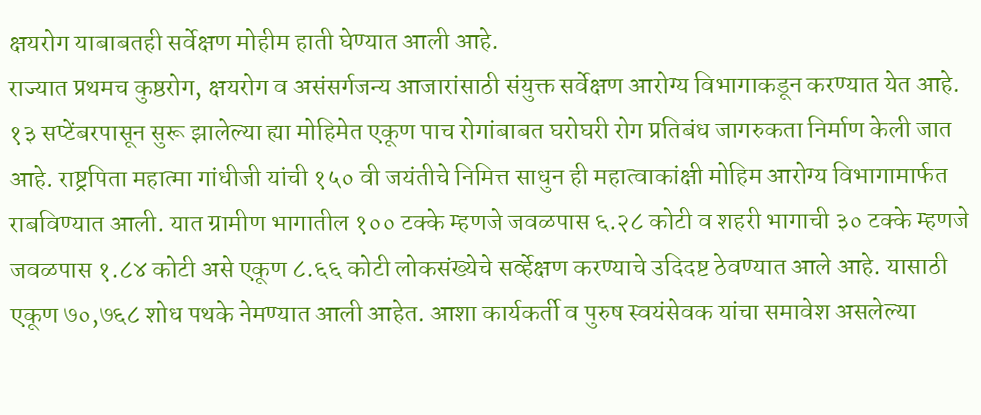क्षयरोग याबाबतही सर्वेक्षण मोहीम हाती घेण्यात आली आहे.
राज्यात प्रथमच कुष्ठरोग, क्षयरोग व असंसर्गजन्य आजारांसाठी संयुक्त सर्वेक्षण आरोग्य विभागाकडून करण्यात येत आहे. १३ सप्टेंबरपासून सुरू झालेल्या ह्या मोहिमेत एकूण पाच रोगांबाबत घरोघरी रोग प्रतिबंध जागरुकता निर्माण केली जात आहे. राष्ट्रपिता महात्मा गांधीजी यांची १५० वी जयंतीचे निमित्त साधुन ही महात्वाकांक्षी मोहिम आरोग्य विभागामार्फत राबविण्यात आली. यात ग्रामीण भागातील १०० टक्के म्हणजे जवळपास ६.२८ कोटी व शहरी भागाची ३० टक्के म्हणजे जवळपास १.८४ कोटी असे एकूण ८.६६ कोटी लोकसंख्येचे सर्व्हेक्षण करण्याचे उदिदष्ट ठेवण्यात आले आहे. यासाठी एकूण ७०,७६८ शोध पथके नेमण्यात आली आहेत. आशा कार्यकर्ती व पुरुष स्वयंसेवक यांचा समावेश असलेल्या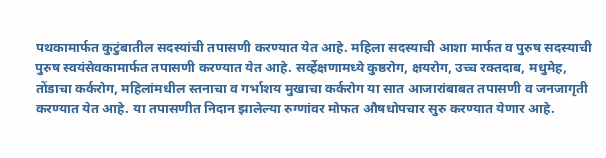पथकामार्फत कुटुंबातील सदस्यांची तपासणी करण्यात येत आहे. महिला सदस्याची आशा मार्फत व पुरुष सदस्याची पुरुष स्वयंसेवकामार्फत तपासणी करण्यात येत आहे. सर्व्हेक्षणामध्ये कुष्ठरोग, क्षयरोग, उच्च रक्तदाब, मधुमेह, तोंडाचा कर्करोग, महिलांमधील स्तनाचा व गर्भाशय मुखाचा कर्करोग या सात आजारांबाबत तपासणी व जनजागृती करण्यात येत आहे. या तपासणीत निदान झालेल्या रुग्णांवर मोफत औषधोपचार सुरु करण्यात येणार आहे.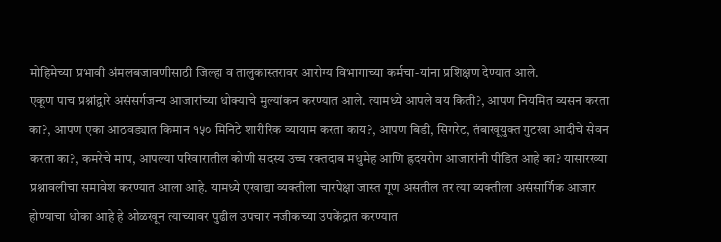मोहिमेच्या प्रभावी अंमलबजावणीसाठी जिल्हा व तालुकास्तरावर आरोग्य विभागाच्या कर्मचा-यांना प्रशिक्षण देण्यात आले.
एकूण पाच प्रश्नांद्वारे असंसर्गजन्य आजारांच्या धोक्याचे मुल्यांकन करण्यात आले. त्यामध्ये आपले वय किती?, आपण नियमित व्यसन करता का?, आपण एका आठवड्यात किमान १५० मिनिटे शारीरिक व्यायाम करता काय?, आपण बिडी, सिगरेट, तंबाखूयुक्त गुटखा आदीचे सेवन करता का?, कमरेचे माप, आपल्या परिवारातील कोणी सदस्य उच्च रक्तदाब मधुमेह आणि ह्रदयरोग आजारांनी पीडित आहे का? यासारख्या प्रश्नावलीचा समावेश करण्यात आला आहे. यामध्ये एखाद्या व्यक्तीला चारपेक्षा जास्त गूण असतील तर त्या व्यक्तीला असंसार्गिक आजार होण्याचा धोका आहे हे ओळखून त्याच्यावर पुढील उपचार नजीकच्या उपकेंद्रात करण्यात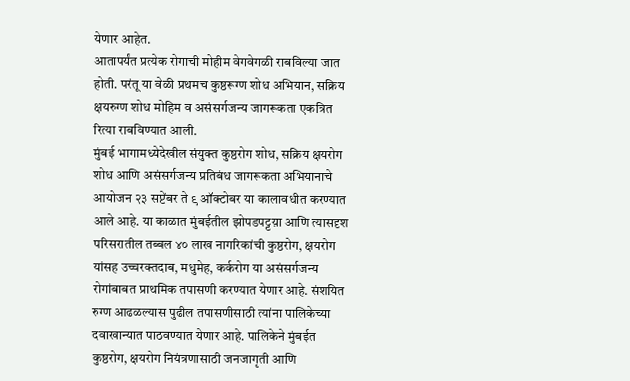येणार आहेत.
आतापर्यंत प्रत्येक रोगाची मोहीम वेगवेगळी राबविल्या जात होती. परंतू या वेळी प्रथमच कुष्ठरूग्ण शोध अभियान, सक्रिय क्षयरुग्ण शोध मोहिम व असंसर्गजन्य जागरूकता एकत्रित रित्या राबविण्यात आली.
मुंबई भागामध्येदेखील संयुक्त कुष्ठरोग शोध, सक्रिय क्षयरोग शोध आणि असंसर्गजन्य प्रतिबंध जागरूकता अभियानाचे आयोजन २३ सप्टेंबर ते ९ ऑक्टोबर या कालावधीत करण्यात आले आहे. या काळात मुंबईतील झोपडपट्टय़ा आणि त्यासदृश परिसरातील तब्बल ४० लाख नागरिकांची कुष्ठरोग, क्षयरोग यांसह उच्चरक्तदाब, मधुमेह, कर्करोग या असंसर्गजन्य रोगांबाबत प्राथमिक तपासणी करण्यात येणार आहे. संशयित रुग्ण आढळल्यास पुढील तपासणीसाठी त्यांना पालिकेच्या दवाखान्यात पाठवण्यात येणार आहे. पालिकेने मुंबईत कुष्ठरोग, क्षयरोग नियंत्रणासाठी जनजागृती आणि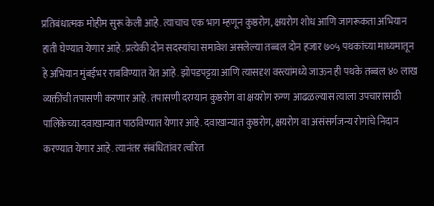प्रतिबंधात्मक मोहीम सुरू केली आहे. त्याचाच एक भाग म्हणून कुष्ठरोग, क्षयरोग शोध आणि जागरूकता अभियान हाती घेण्यात येणार आहे. प्रत्येकी दोन सदस्यांचा समावेश असलेल्या तब्बल दोन हजार ७०५ पथकांच्या माध्यमातून हे अभियान मुंबईभर राबविण्यात येत आहे. झोपडपट्टय़ा आणि त्यासदृश वस्त्यांमध्ये जाऊन ही पथके तब्बल ४० लाख व्यक्तींची तपासणी करणार आहे. तपासणी दरम्यान कुष्ठरोग वा क्षयरोग रुग्ण आढळल्यास त्याला उपचारासाठी पालिकेच्या दवाखान्यात पाठविण्यात येणार आहे. दवाखान्यात कुष्ठरोग, क्षयरोग वा असंसर्गजन्य रोगांचे निदान करण्यात येणार आहे. त्यानंतर संबंधितांवर त्वरित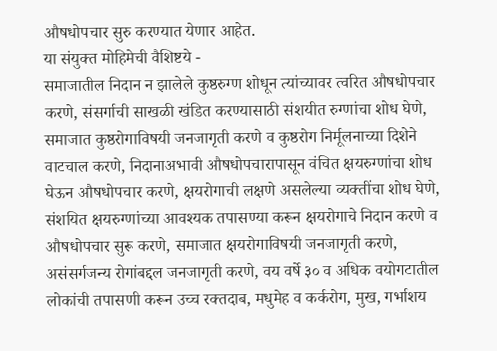औषधोपचार सुरु करण्यात येणार आहेत.
या संयुक्त मोहिमेची वैशिष्टये -
समाजातील निदान न झालेले कुष्ठरुग्ण शोधून त्यांच्यावर त्वरित औषधोपचार करणे, संसर्गाची साखळी खंडित करण्यासाठी संशयीत रुग्णांचा शोध घेणे, समाजात कुष्ठरोगाविषयी जनजागृती करणे व कुष्ठरोग निर्मूलनाच्या दिशेने वाटचाल करणे, निदानाअभावी औषधोपचारापासून वंचित क्षयरुग्णांचा शोध घेऊन औषधोपचार करणे, क्षयरोगाची लक्षणे असलेल्या व्यक्तींचा शोध घेणे, संशयित क्षयरुग्णांच्या आवश्यक तपासण्या करून क्षयरोगाचे निदान करणे व औषधोपचार सुरू करणे, समाजात क्षयरोगाविषयी जनजागृती करणे, असंसर्गजन्य रोगांबद्दल जनजागृती करणे, वय वर्षे ३० व अधिक वयोगटातील लोकांची तपासणी करून उच्च रक्तदाब, मधुमेह व कर्करोग, मुख, गर्भाशय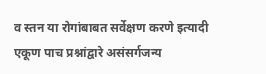व स्तन या रोगांबाबत सर्वेक्षण करणे इत्यादी
एकूण पाच प्रश्नांद्वारे असंसर्गजन्य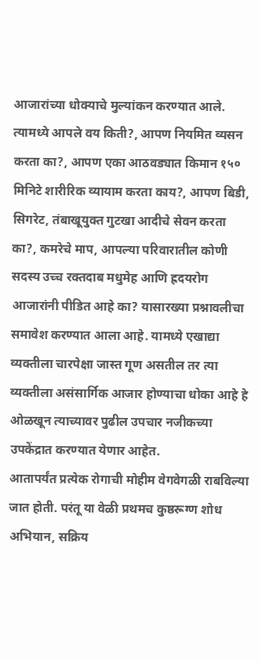आजारांच्या धोक्याचे मुल्यांकन करण्यात आले. त्यामध्ये आपले वय किती?, आपण नियमित व्यसन करता का?, आपण एका आठवड्यात किमान १५० मिनिटे शारीरिक व्यायाम करता काय?, आपण बिडी, सिगरेट, तंबाखूयुक्त गुटखा आदीचे सेवन करता का?, कमरेचे माप, आपल्या परिवारातील कोणी सदस्य उच्च रक्तदाब मधुमेह आणि ह्रदयरोग आजारांनी पीडित आहे का? यासारख्या प्रश्नावलीचा समावेश करण्यात आला आहे. यामध्ये एखाद्या व्यक्तीला चारपेक्षा जास्त गूण असतील तर त्या व्यक्तीला असंसार्गिक आजार होण्याचा धोका आहे हे ओळखून त्याच्यावर पुढील उपचार नजीकच्या उपकेंद्रात करण्यात येणार आहेत.
आतापर्यंत प्रत्येक रोगाची मोहीम वेगवेगळी राबविल्या जात होती. परंतू या वेळी प्रथमच कुष्ठरूग्ण शोध अभियान, सक्रिय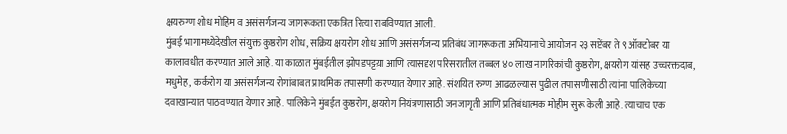क्षयरुग्ण शोध मोहिम व असंसर्गजन्य जागरूकता एकत्रित रित्या राबविण्यात आली.
मुंबई भागामध्येदेखील संयुक्त कुष्ठरोग शोध, सक्रिय क्षयरोग शोध आणि असंसर्गजन्य प्रतिबंध जागरूकता अभियानाचे आयोजन २३ सप्टेंबर ते ९ ऑक्टोबर या कालावधीत करण्यात आले आहे. या काळात मुंबईतील झोपडपट्टय़ा आणि त्यासदृश परिसरातील तब्बल ४० लाख नागरिकांची कुष्ठरोग, क्षयरोग यांसह उच्चरक्तदाब, मधुमेह, कर्करोग या असंसर्गजन्य रोगांबाबत प्राथमिक तपासणी करण्यात येणार आहे. संशयित रुग्ण आढळल्यास पुढील तपासणीसाठी त्यांना पालिकेच्या दवाखान्यात पाठवण्यात येणार आहे. पालिकेने मुंबईत कुष्ठरोग, क्षयरोग नियंत्रणासाठी जनजागृती आणि प्रतिबंधात्मक मोहीम सुरू केली आहे. त्याचाच एक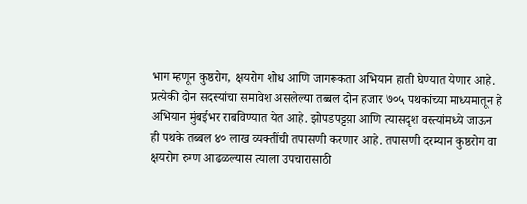भाग म्हणून कुष्ठरोग, क्षयरोग शोध आणि जागरूकता अभियान हाती घेण्यात येणार आहे. प्रत्येकी दोन सदस्यांचा समावेश असलेल्या तब्बल दोन हजार ७०५ पथकांच्या माध्यमातून हे अभियान मुंबईभर राबविण्यात येत आहे. झोपडपट्टय़ा आणि त्यासदृश वस्त्यांमध्ये जाऊन ही पथके तब्बल ४० लाख व्यक्तींची तपासणी करणार आहे. तपासणी दरम्यान कुष्ठरोग वा क्षयरोग रुग्ण आढळल्यास त्याला उपचारासाठी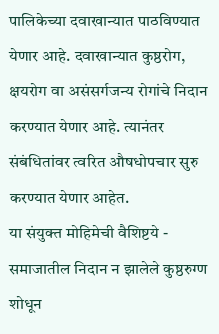पालिकेच्या दवाखान्यात पाठविण्यात येणार आहे. दवाखान्यात कुष्ठरोग, क्षयरोग वा असंसर्गजन्य रोगांचे निदान करण्यात येणार आहे. त्यानंतर संबंधितांवर त्वरित औषधोपचार सुरु करण्यात येणार आहेत.
या संयुक्त मोहिमेची वैशिष्टये -
समाजातील निदान न झालेले कुष्ठरुग्ण शोधून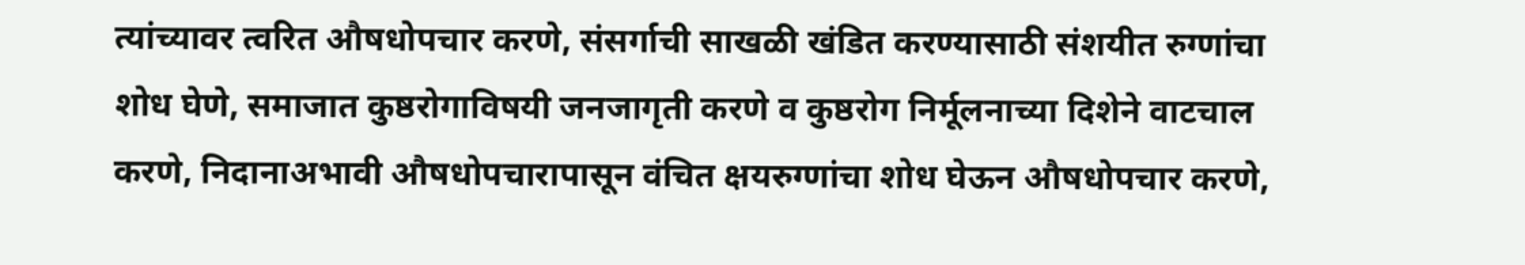त्यांच्यावर त्वरित औषधोपचार करणे, संसर्गाची साखळी खंडित करण्यासाठी संशयीत रुग्णांचा शोध घेणे, समाजात कुष्ठरोगाविषयी जनजागृती करणे व कुष्ठरोग निर्मूलनाच्या दिशेने वाटचाल करणे, निदानाअभावी औषधोपचारापासून वंचित क्षयरुग्णांचा शोध घेऊन औषधोपचार करणे,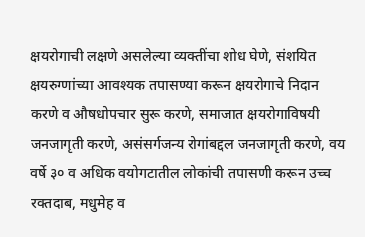क्षयरोगाची लक्षणे असलेल्या व्यक्तींचा शोध घेणे, संशयित क्षयरुग्णांच्या आवश्यक तपासण्या करून क्षयरोगाचे निदान करणे व औषधोपचार सुरू करणे, समाजात क्षयरोगाविषयी जनजागृती करणे, असंसर्गजन्य रोगांबद्दल जनजागृती करणे, वय वर्षे ३० व अधिक वयोगटातील लोकांची तपासणी करून उच्च रक्तदाब, मधुमेह व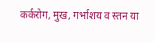कर्करोग, मुख, गर्भाशय व स्तन या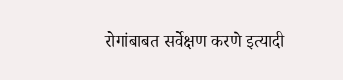रोगांबाबत सर्वेक्षण करणे इत्यादी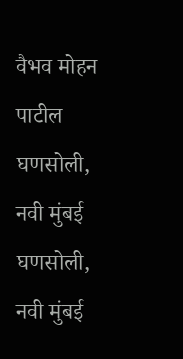वैभव मोहन पाटील
घणसोली, नवी मुंबई
घणसोली, नवी मुंबई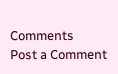Comments
Post a Comment